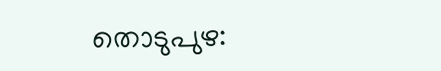തൊടുപുഴ: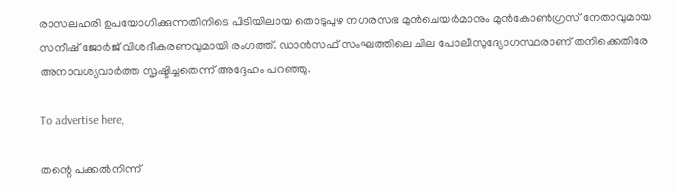രാസലഹരി ഉപയോഗിക്കുന്നതിനിടെ പിടിയിലായ തൊടുപുഴ നഗരസഭ മുൻചെയർമാനും മുൻകോൺഗ്രസ് നേതാവുമായ സനീഷ് ജോർജ് വിശദീകരണവുമായി രംഗത്ത്. ഡാൻസഫ് സംഘത്തിലെ ചില പോലീസുദ്യോഗസ്ഥരാണ് തനിക്കെതിരേ അനാവശ്യവാർത്ത സൃഷ്ടിച്ചതെന്ന് അദ്ദേഹം പറഞ്ഞു.

To advertise here,

തന്റെ പക്കൽനിന്ന്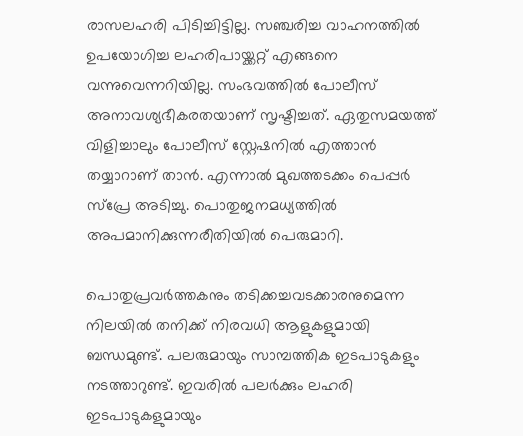രാസലഹരി പിടിച്ചിട്ടില്ല. സഞ്ചരിച്ച വാഹനത്തിൽ ഉപയോഗിച്ച ലഹരിപായ്ക്കറ്റ് എങ്ങനെ വന്നുവെന്നറിയില്ല. സംഭവത്തിൽ പോലീസ് അനാവശ്യഭീകരതയാണ് സൃഷ്ടിച്ചത്. ഏതുസമയത്ത് വിളിച്ചാലും പോലീസ് സ്റ്റേഷനിൽ എത്താൻ തയ്യാറാണ് താൻ. എന്നാൽ മുഖത്തടക്കം പെപ്പർ സ്പ്രേ അടിച്ചു. പൊതുജനമധ്യത്തിൽ അപമാനിക്കുന്നരീതിയിൽ പെരുമാറി.

പൊതുപ്രവർത്തകനും തടിക്കച്ചവടക്കാരനുമെന്ന നിലയിൽ തനിക്ക് നിരവധി ആളുകളുമായി ബന്ധമുണ്ട്. പലരുമായും സാമ്പത്തിക ഇടപാടുകളും നടത്താറുണ്ട്. ഇവരിൽ പലർക്കും ലഹരി ഇടപാടുകളുമായും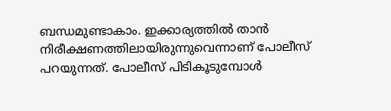ബന്ധമുണ്ടാകാം. ഇക്കാര്യത്തിൽ താൻ നിരീക്ഷണത്തിലായിരുന്നുവെന്നാണ് പോലീസ് പറയുന്നത്. പോലീസ് പിടികൂടുമ്പോൾ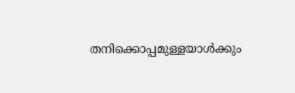തനിക്കൊപ്പമുള്ളയാൾക്കും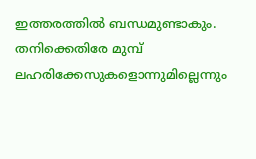ഇത്തരത്തിൽ ബന്ധമുണ്ടാകും. തനിക്കെതിരേ മുമ്പ് ലഹരിക്കേസുകളൊന്നുമില്ലെന്നും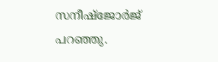സനീഷ്ജോർജ് പറഞ്ഞു.